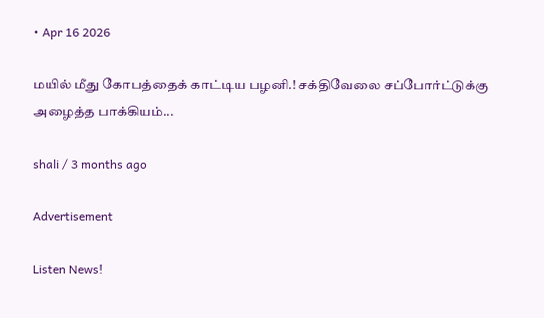• Apr 16 2026

மயில் மீது கோபத்தைக் காட்டிய பழனி.! சக்திவேலை சப்போர்ட்டுக்கு அழைத்த பாக்கியம்...

shali / 3 months ago

Advertisement

Listen News!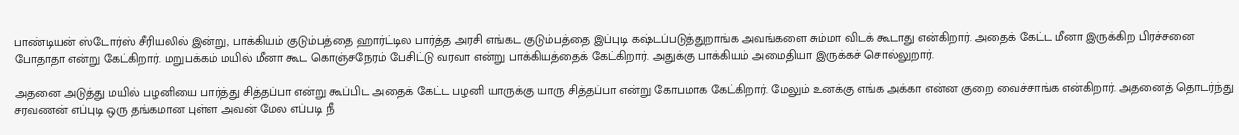பாண்டியன் ஸ்டோர்ஸ் சீரியலில் இன்று, பாக்கியம் குடும்பத்தை ஹார்ட்டில பார்த்த அரசி எங்கட குடும்பத்தை இப்புடி கஷ்டப்படுத்துறாங்க அவங்களை சும்மா விடக் கூடாது என்கிறார். அதைக் கேட்ட மீனா இருக்கிற பிரச்சனை போதாதா என்று கேட்கிறார். மறுபக்கம் மயில் மீனா கூட கொஞ்சநேரம் பேசிட்டு வரவா என்று பாக்கியத்தைக் கேட்கிறார். அதுக்கு பாக்கியம் அமைதியா இருக்கச் சொல்லுறார்.

அதனை அடுத்து மயில் பழனியை பார்த்து சித்தப்பா என்று கூப்பிட அதைக் கேட்ட பழனி யாருக்கு யாரு சித்தப்பா என்று கோபமாக கேட்கிறார். மேலும் உனக்கு எங்க அக்கா என்ன குறை வைச்சாங்க என்கிறார். அதனைத் தொடர்ந்து சரவணன் எப்புடி ஒரு தங்கமான புள்ள அவன் மேல எப்படி நீ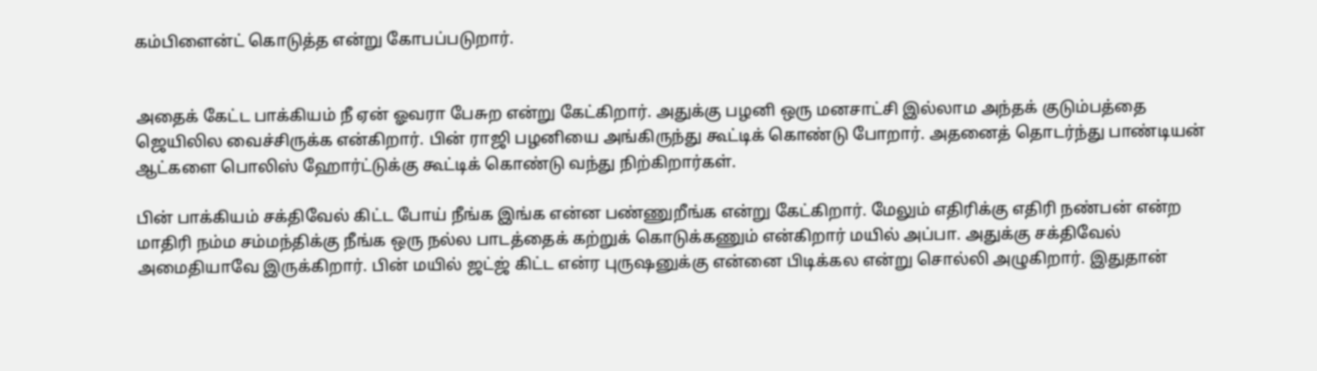கம்பிளைன்ட் கொடுத்த என்று கோபப்படுறார்.


அதைக் கேட்ட பாக்கியம் நீ ஏன் ஓவரா பேசுற என்று கேட்கிறார். அதுக்கு பழனி ஒரு மனசாட்சி இல்லாம அந்தக் குடும்பத்தை ஜெயிலில வைச்சிருக்க என்கிறார். பின் ராஜி பழனியை அங்கிருந்து கூட்டிக் கொண்டு போறார். அதனைத் தொடர்ந்து பாண்டியன் ஆட்களை பொலிஸ் ஹோர்ட்டுக்கு கூட்டிக் கொண்டு வந்து நிற்கிறார்கள்.

பின் பாக்கியம் சக்திவேல் கிட்ட போய் நீங்க இங்க என்ன பண்ணுறீங்க என்று கேட்கிறார். மேலும் எதிரிக்கு எதிரி நண்பன் என்ற மாதிரி நம்ம சம்மந்திக்கு நீங்க ஒரு நல்ல பாடத்தைக் கற்றுக் கொடுக்கணும் என்கிறார் மயில் அப்பா. அதுக்கு சக்திவேல் அமைதியாவே இருக்கிறார். பின் மயில் ஜட்ஜ் கிட்ட என்ர புருஷனுக்கு என்னை பிடிக்கல என்று சொல்லி அழுகிறார். இதுதான்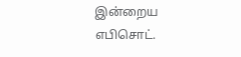இன்றைய எபிசொட்.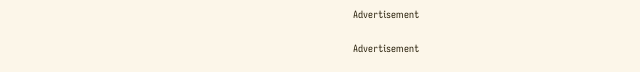Advertisement

Advertisement